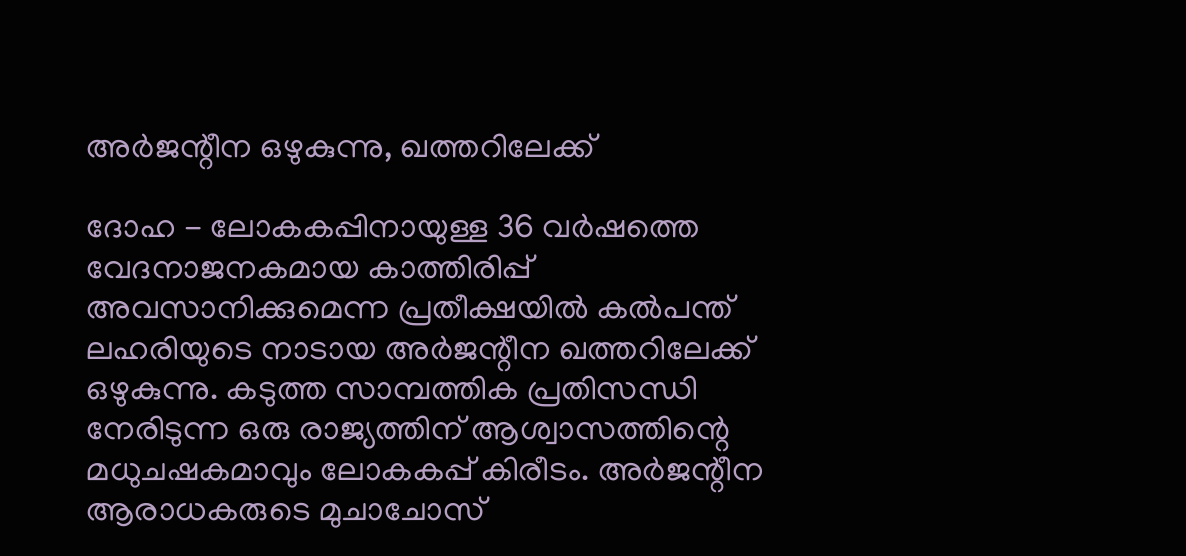അര്‍ജന്റീന ഒഴുകുന്നു, ഖത്തറിലേക്ക്

ദോഹ - ലോകകപ്പിനായുള്ള 36 വര്‍ഷത്തെ വേദനാജനകമായ കാത്തിരിപ്പ് അവസാനിക്കുമെന്ന പ്രതീക്ഷയില്‍ കല്‍പന്ത് ലഹരിയുടെ നാടായ അര്‍ജന്റീന ഖത്തറിലേക്ക് ഒഴുകുന്നു. കടുത്ത സാമ്പത്തിക പ്രതിസന്ധി നേരിടുന്ന ഒരു രാജ്യത്തിന് ആശ്വാസത്തിന്റെ മധുചഷകമാവും ലോകകപ്പ് കിരീടം. അര്‍ജന്റീന ആരാധകരുടെ മുചാചോസ്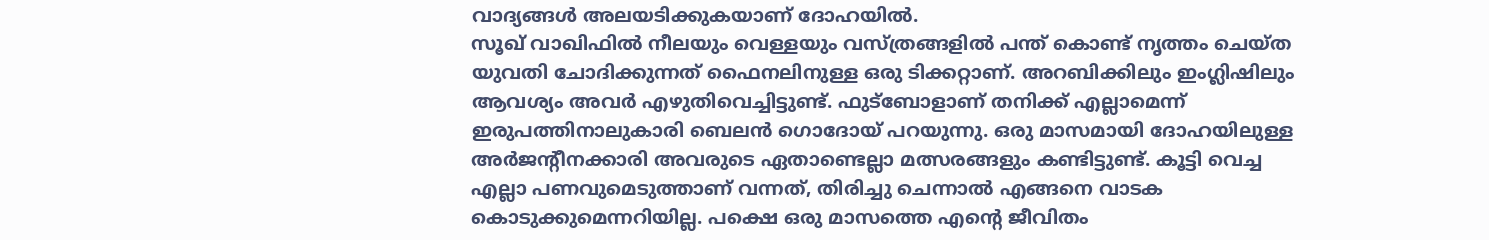വാദ്യങ്ങള്‍ അലയടിക്കുകയാണ് ദോഹയില്‍.
സൂഖ് വാഖിഫില്‍ നീലയും വെള്ളയും വസ്ത്രങ്ങളില്‍ പന്ത് കൊണ്ട് നൃത്തം ചെയ്ത യുവതി ചോദിക്കുന്നത് ഫൈനലിനുള്ള ഒരു ടിക്കറ്റാണ്. അറബിക്കിലും ഇംഗ്ലിഷിലും ആവശ്യം അവര്‍ എഴുതിവെച്ചിട്ടുണ്ട്. ഫുട്‌ബോളാണ് തനിക്ക് എല്ലാമെന്ന്  ഇരുപത്തിനാലുകാരി ബെലന്‍ ഗൊദോയ് പറയുന്നു. ഒരു മാസമായി ദോഹയിലുള്ള അര്‍ജന്റീനക്കാരി അവരുടെ ഏതാണ്ടെല്ലാ മത്സരങ്ങളും കണ്ടിട്ടുണ്ട്. കൂട്ടി വെച്ച എല്ലാ പണവുമെടുത്താണ് വന്നത്, തിരിച്ചു ചെന്നാല്‍ എങ്ങനെ വാടക കൊടുക്കുമെന്നറിയില്ല. പക്ഷെ ഒരു മാസത്തെ എന്റെ ജീവിതം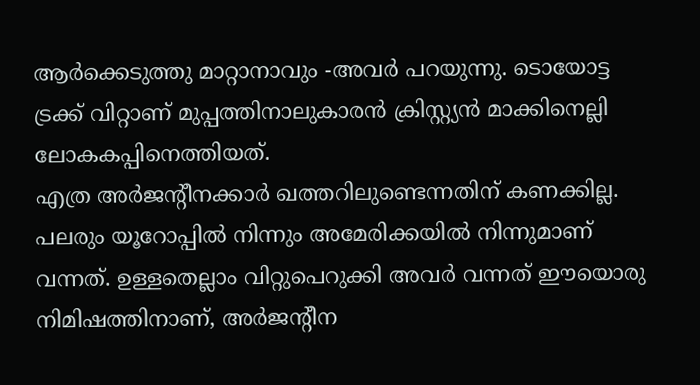ആര്‍ക്കെടുത്തു മാറ്റാനാവും -അവര്‍ പറയുന്നു. ടൊയോട്ട ട്രക്ക് വിറ്റാണ് മുപ്പത്തിനാലുകാരന്‍ ക്രിസ്റ്റ്യന്‍ മാക്കിനെല്ലി ലോകകപ്പിനെത്തിയത്.
എത്ര അര്‍ജന്റീനക്കാര്‍ ഖത്തറിലുണ്ടെന്നതിന് കണക്കില്ല. പലരും യൂറോപ്പില്‍ നിന്നും അമേരിക്കയില്‍ നിന്നുമാണ് വന്നത്. ഉള്ളതെല്ലാം വിറ്റുപെറുക്കി അവര്‍ വന്നത് ഈയൊരു നിമിഷത്തിനാണ്, അര്‍ജന്റീന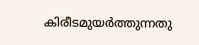കിരീടമുയര്‍ത്തുന്നതു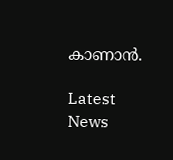കാണാന്‍.

Latest News